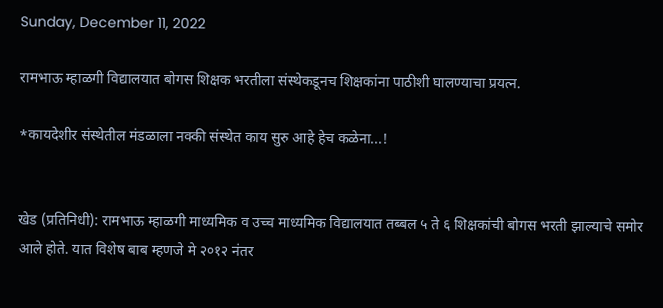Sunday, December 11, 2022

रामभाऊ म्हाळगी विद्यालयात बोगस शिक्षक भरतीला संस्थेकडूनच शिक्षकांना पाठीशी घालण्याचा प्रयत्न.

*कायदेशीर संस्थेतील मंडळाला नक्की संस्थेत काय सुरु आहे हेच कळेना...!


खेड (प्रतिनिधी): रामभाऊ म्हाळगी माध्यमिक व उच्च माध्यमिक विद्यालयात तब्बल ५ ते ६ शिक्षकांची बोगस भरती झाल्याचे समोर आले होते. यात विशेष बाब म्हणजे मे २०१२ नंतर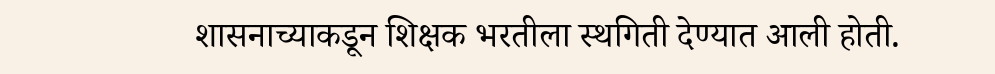शासनाच्याकडून शिक्षक भरतीला स्थगिती देण्यात आली होती.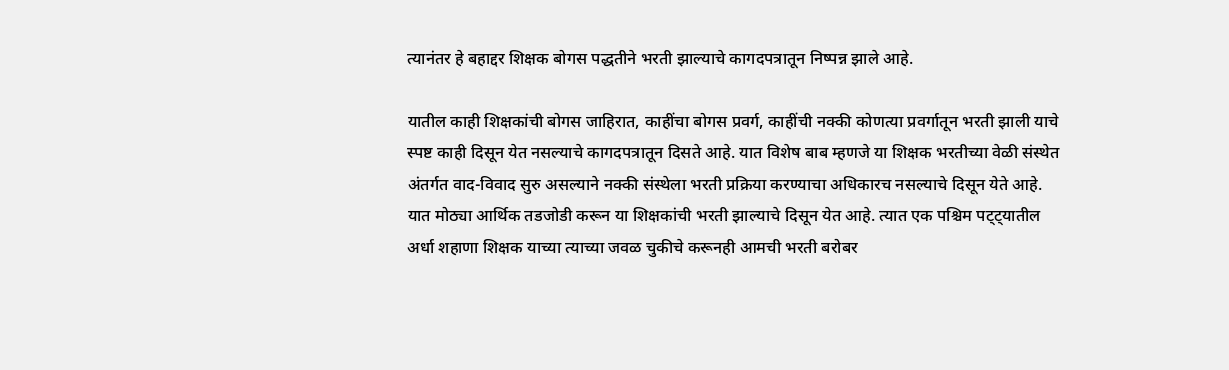त्यानंतर हे बहाद्दर शिक्षक बोगस पद्धतीने भरती झाल्याचे कागदपत्रातून निष्पन्न झाले आहे.

यातील काही शिक्षकांची बोगस जाहिरात, काहींचा बोगस प्रवर्ग, काहींची नक्की कोणत्या प्रवर्गातून भरती झाली याचे स्पष्ट काही दिसून येत नसल्याचे कागदपत्रातून दिसते आहे. यात विशेष बाब म्हणजे या शिक्षक भरतीच्या वेळी संस्थेत अंतर्गत वाद-विवाद सुरु असल्याने नक्की संस्थेला भरती प्रक्रिया करण्याचा अधिकारच नसल्याचे दिसून येते आहे. यात मोठ्या आर्थिक तडजोडी करून या शिक्षकांची भरती झाल्याचे दिसून येत आहे. त्यात एक पश्चिम पट्ट्यातील अर्धा शहाणा शिक्षक याच्या त्याच्या जवळ चुकीचे करूनही आमची भरती बरोबर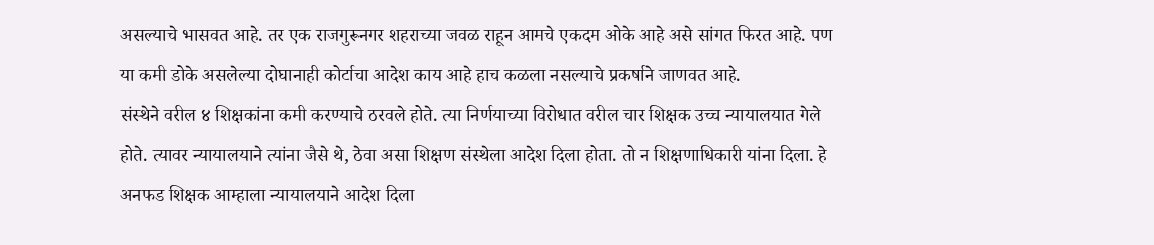असल्याचे भासवत आहे. तर एक राजगुरूनगर शहराच्या जवळ राहून आमचे एकदम ओके आहे असे सांगत फिरत आहे. पण या कमी डोके असलेल्या दोघानाही कोर्टाचा आदेश काय आहे हाच कळला नसल्याचे प्रकर्षाने जाणवत आहे.
संस्थेने वरील ४ शिक्षकांना कमी करण्याचे ठरवले होते. त्या निर्णयाच्या विरोधात वरील चार शिक्षक उच्च न्यायालयात गेले होते. त्यावर न्यायालयाने त्यांना जैसे थे, ठेवा असा शिक्षण संस्थेला आदेश दिला होता. तो न शिक्षणाधिकारी यांना दिला. हे अनफड शिक्षक आम्हाला न्यायालयाने आदेश दिला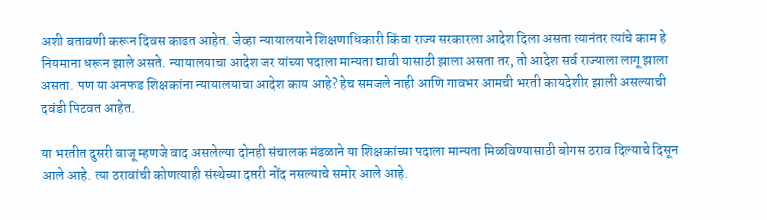अशी बतावणी करून दिवस काढत आहेत. जेव्हा न्यायालयाने शिक्षणाधिकारी किंवा राज्य सरकारला आदेश दिला असता त्यानंतर त्यांचे काम हे नियमाना धरून झाले असते. न्यायालयाचा आदेश जर यांच्या पदाला मान्यता द्यावी यासाठी झाला असता तर, तो आदेश सर्व राज्याला लागू झाला असता. पण या अनफड शिक्षकांना न्यायालयाचा आदेश काय आहे? हेच समजले नाही आणि गावभर आमची भरती कायदेशीर झाली असल्याची दवंडी पिटवत आहेत.

या भरतीत दुसरी बाजू म्हणजे वाद असलेल्या दोनही संचालक मंडळाने या शिक्षकांच्या पदाला मान्यता मिळविण्यासाठी बोगस ठराव दिल्याचे दिसून आले आहे. त्या ठरावांची कोणत्याही संस्थेच्या दप्तरी नोंद नसल्याचे समोर आले आहे.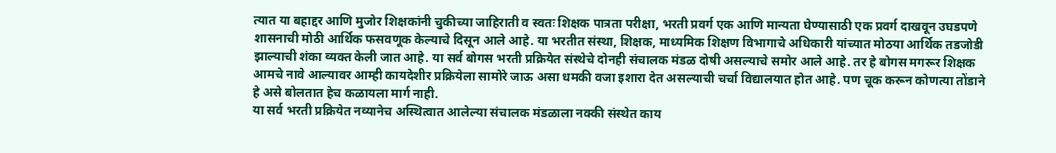त्यात या बहाद्दर आणि मुजोर शिक्षकांनी चुकीच्या जाहिराती व स्वतः शिक्षक पात्रता परीक्षा, भरती प्रवर्ग एक आणि मान्यता घेण्यासाठी एक प्रवर्ग दाखवून उघडपणे शासनाची मोठी आर्थिक फसवणूक केल्याचे दिसून आले आहे. या भरतीत संस्था, शिक्षक, माध्यमिक शिक्षण विभागाचे अधिकारी यांच्यात मोठया आर्थिक तडजोडी झाल्याची शंका व्यक्त केली जात आहे. या सर्व बोगस भरती प्रक्रियेत संस्थेचे दोनही संचालक मंडळ दोषी असल्याचे समोर आले आहे. तर हे बोगस मगरूर शिक्षक आमचे नावे आल्यावर आम्ही कायदेशीर प्रक्रियेला सामोरे जाऊ असा धमकी वजा इशारा देत असल्याची चर्चा विद्यालयात होत आहे. पण चूक करून कोणत्या तोंडाने हे असे बोलतात हेच कळायला मार्ग नाही.
या सर्व भरती प्रक्रियेत नव्यानेच अस्थित्वात आलेल्या संचालक मंडळाला नक्की संस्थेत काय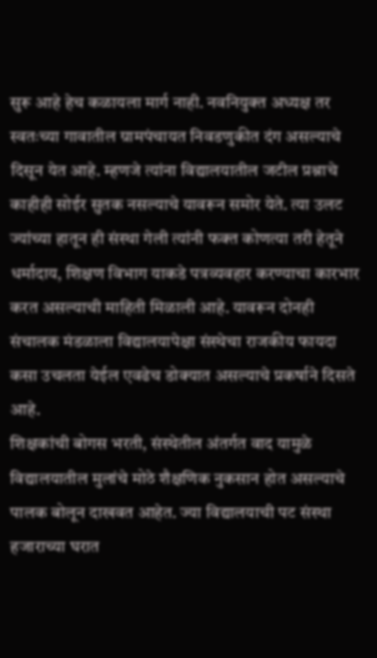सुरू आहे हेच कळायला मार्ग नाही. नवनियुक्त अध्यक्ष तर स्वतःच्या गावातील ग्रामपंचायत निवडणुकीत दंग असल्याचे दिसून येत आहे. म्हणजे त्यांना विद्यालयातील जटील प्रश्नाचे काहीही सोईर सुतक नसल्याचे यावरून समोर येते. त्या उलट ज्यांच्या हातून ही संस्था गेली त्यांनी फक्त कोणत्या तरी हेतूने धर्मादाय, शिक्षण विभाग याकडे पत्रव्यवहार करण्याचा कारभार करत असल्याची माहिती मिळाली आहे. यावरून दोनही संचालक मंडळाला विद्यालयापेक्षा संस्थेचा राजकीय फायदा कसा उचलता येईल एवढेच डोक्यात असल्याचे प्रकर्षाने दिसते आहे.
शिक्षकांची बोगस भरती, संस्थेतील अंतर्गत वाद यामुळे विद्यालयातील मुलांचे मोठे शैक्षणिक नुकसान होत असल्याचे पालक बोलून दाखवत आहेत. ज्या विद्यालयाची पट संस्था हजाराच्या घरात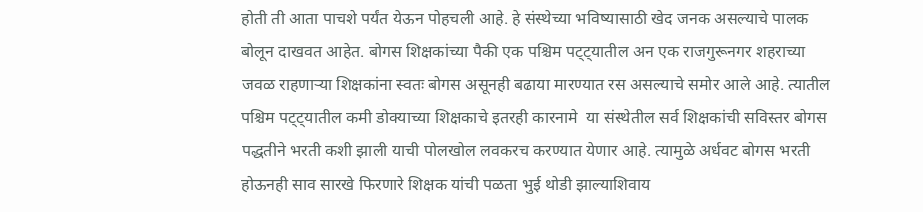होती ती आता पाचशे पर्यंत येऊन पोहचली आहे. हे संस्थेच्या भविष्यासाठी खेद जनक असल्याचे पालक बोलून दाखवत आहेत. बोगस शिक्षकांच्या पैकी एक पश्चिम पट्ट्यातील अन एक राजगुरूनगर शहराच्या जवळ राहणाऱ्या शिक्षकांना स्वतः बोगस असूनही बढाया मारण्यात रस असल्याचे समोर आले आहे. त्यातील पश्चिम पट्ट्यातील कमी डोक्याच्या शिक्षकाचे इतरही कारनामे  या संस्थेतील सर्व शिक्षकांची सविस्तर बोगस पद्धतीने भरती कशी झाली याची पोलखोल लवकरच करण्यात येणार आहे. त्यामुळे अर्धवट बोगस भरती होऊनही साव सारखे फिरणारे शिक्षक यांची पळता भुई थोडी झाल्याशिवाय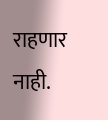राहणार नाही.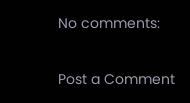No comments:

Post a Comment